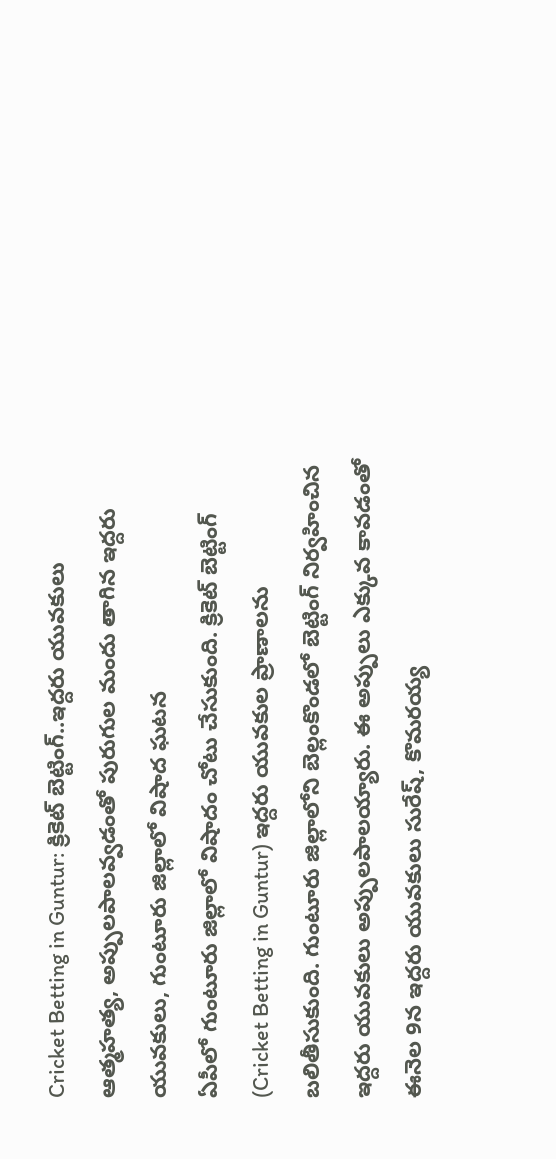Cricket Betting in Guntur: క్రికెట్ బెట్టింగ్..ఇద్దరు యువకులు ఆత్మహత్య, అప్పులపాలవ్వడంతో పురుగుల మందు తాగిన ఇద్దరు యువకులు, గుంటూరు జిల్లాలో విషాద ఘటన
ఏపీలో గుంటూరు జిల్లాలో విషాదం చోటు చేసుకుంది. క్రికెట్ బెట్టింగ్ (Cricket Betting in Guntur) ఇద్దరు యువకుల ప్రాణాలను బలితీసుకుంది. గుంటూరు జిల్లాలోని బెల్లంకొండలో బెట్టింగ్ నిర్వహించిన ఇద్దరు యువకులు అప్పులపాలయ్యారు. ఈ అప్పులు ఎక్కువ కావడంతో ఈనెల 9న ఇద్దరు యువకులు సురేష్, కొమరయ్య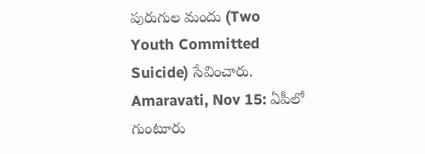పురుగుల మందు (Two Youth Committed Suicide) సేవించారు.
Amaravati, Nov 15: ఏపీలో గుంటూరు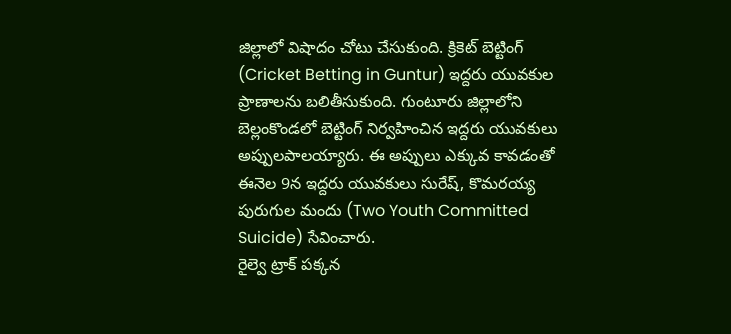జిల్లాలో విషాదం చోటు చేసుకుంది. క్రికెట్ బెట్టింగ్ (Cricket Betting in Guntur) ఇద్దరు యువకుల ప్రాణాలను బలితీసుకుంది. గుంటూరు జిల్లాలోని బెల్లంకొండలో బెట్టింగ్ నిర్వహించిన ఇద్దరు యువకులు అప్పులపాలయ్యారు. ఈ అప్పులు ఎక్కువ కావడంతో ఈనెల 9న ఇద్దరు యువకులు సురేష్, కొమరయ్య పురుగుల మందు (Two Youth Committed Suicide) సేవించారు.
రైల్వె ట్రాక్ పక్కన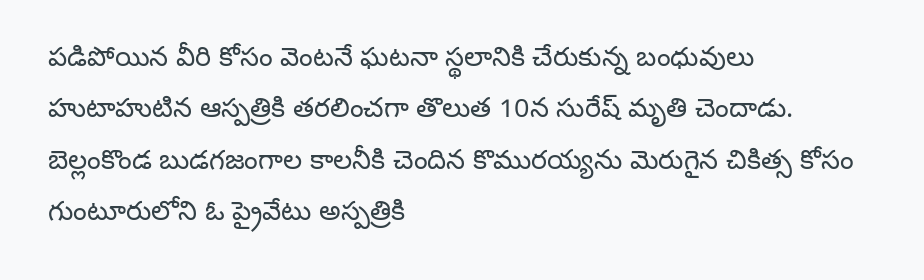పడిపోయిన వీరి కోసం వెంటనే ఘటనా స్థలానికి చేరుకున్న బంధువులు హుటాహుటిన ఆస్పత్రికి తరలించగా తొలుత 10న సురేష్ మృతి చెందాడు. బెల్లంకొండ బుడగజంగాల కాలనీకి చెందిన కొమురయ్యను మెరుగైన చికిత్స కోసం గుంటూరులోని ఓ ప్రైవేటు అస్పత్రికి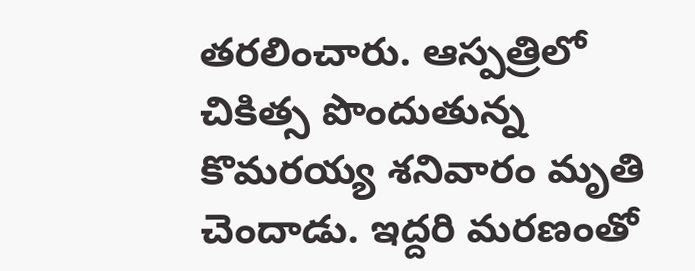తరలించారు. ఆస్పత్రిలో చికిత్స పొందుతున్న కొమరయ్య శనివారం మృతి చెందాడు. ఇద్దరి మరణంతో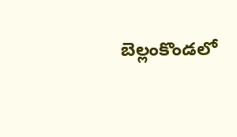బెల్లంకొండలో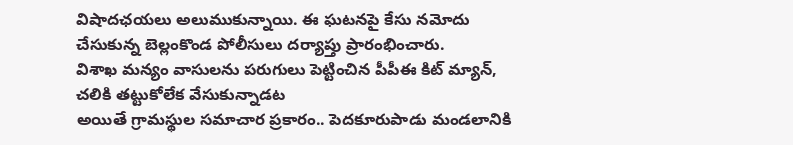విషాదఛయలు అలుముకున్నాయి. ఈ ఘటనపై కేసు నమోదు చేసుకున్న బెల్లంకొండ పోలీసులు దర్యాప్తు ప్రారంభించారు.
విశాఖ మన్యం వాసులను పరుగులు పెట్టించిన పీపీఈ కిట్ మ్యాన్, చలికి తట్టుకోలేక వేసుకున్నాడట
అయితే గ్రామస్థుల సమాచార ప్రకారం.. పెదకూరుపాడు మండలానికి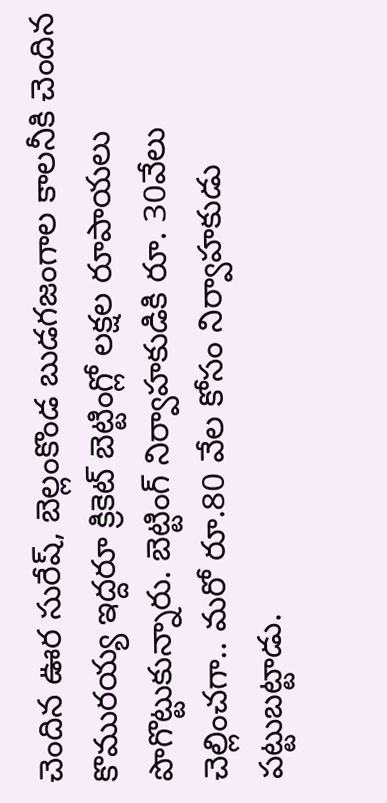చెందిన ఊర సురేష్, బెల్లంకొండ బుడగజంగాల కాలనీకి చెందిన కొమురయ్య ఇద్దరూ క్రికెట్ బెట్టింగ్లో లక్షల రూపాయలు పొగొట్టుకున్నారు. బెట్టింగ్ నిర్వాహకుడికి రూ. 30వేలు చెల్లించగా.. మరో రూ.80 వేల కోసం నిర్వాహకుడు పట్టుబట్టాడు.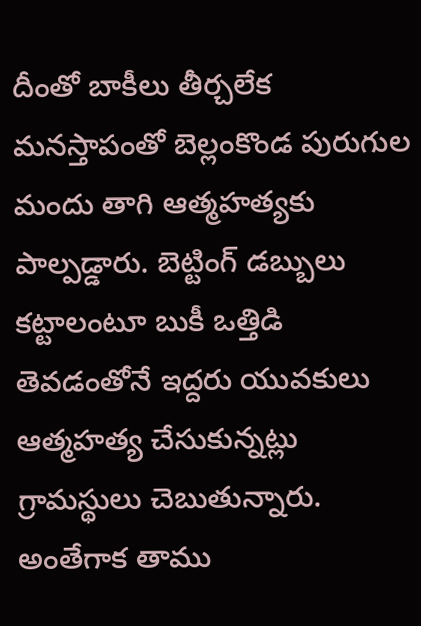దీంతో బాకీలు తీర్చలేక మనస్తాపంతో బెల్లంకొండ పురుగుల మందు తాగి ఆత్మహత్యకు పాల్పడ్డారు. బెట్టింగ్ డబ్బులు కట్టాలంటూ బుకీ ఒత్తిడి తెవడంతోనే ఇద్దరు యువకులు ఆత్మహత్య చేసుకున్నట్లు గ్రామస్థులు చెబుతున్నారు. అంతేగాక తాము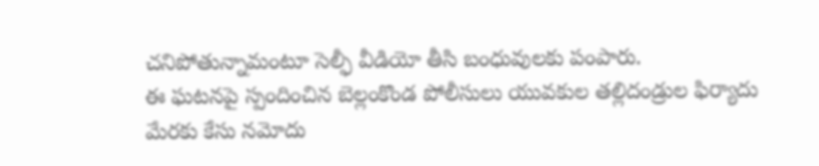చనిపోతున్నామంటూ సెల్ఫీ వీడియో తీసి బంధువులకు పంపారు.
ఈ ఘటనపై స్పందించిన బెల్లంకొండ పోలీసులు యువకుల తల్లిదండ్రుల ఫిర్యాదు మేరకు కేసు నమోదు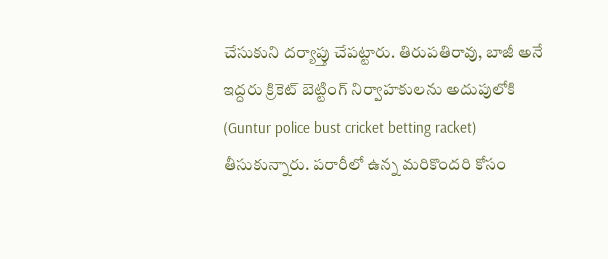చేసుకుని దర్యాప్తు చేపట్టారు. తిరుపతిరావు, బాజీ అనే ఇద్దరు క్రికెట్ బెట్టింగ్ నిర్వాహకులను అదుపులోకి (Guntur police bust cricket betting racket) తీసుకున్నారు. పరారీలో ఉన్న మరికొందరి కోసం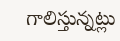గాలిస్తున్నట్లు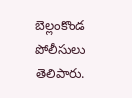బెల్లంకొండ పోలీసులు తెలిపారు.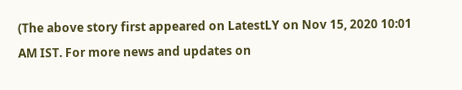(The above story first appeared on LatestLY on Nov 15, 2020 10:01 AM IST. For more news and updates on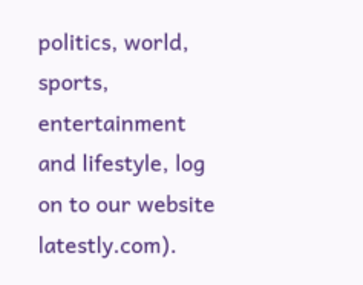politics, world, sports, entertainment and lifestyle, log on to our website latestly.com).